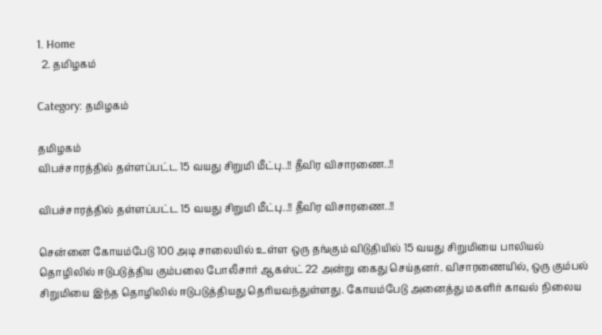1. Home
  2. தமிழகம்

Category: தமிழகம்

தமிழகம்
விபச்சாரத்தில் தள்ளப்பட்ட 15 வயது சிறுமி மீட்பு..!! தீவிர விசாரணை..!!

விபச்சாரத்தில் தள்ளப்பட்ட 15 வயது சிறுமி மீட்பு..!! தீவிர விசாரணை..!!

சென்னை கோயம்பேடு 100 அடி சாலையில் உள்ள ஒரு தங்கும் விடுதியில் 15 வயது சிறுமியை பாலியல் தொழிலில் ஈடுபடுத்திய கும்பலை போலீசார் ஆகஸ்ட் 22 அன்று கைது செய்தனர். விசாரணையில், ஒரு கும்பல் சிறுமியை இந்த தொழிலில் ஈடுபடுத்தியது தெரியவந்துள்ளது. கோயம்பேடு அனைத்து மகளிர் காவல் நிலைய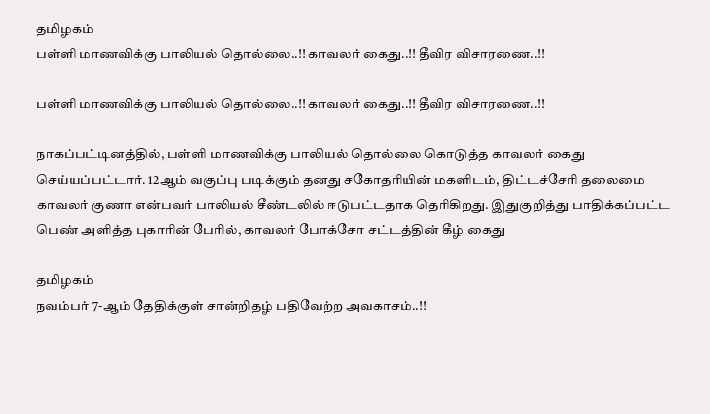தமிழகம்
பள்ளி மாணவிக்கு பாலியல் தொல்லை..!! காவலர் கைது..!! தீவிர விசாரணை..!!

பள்ளி மாணவிக்கு பாலியல் தொல்லை..!! காவலர் கைது..!! தீவிர விசாரணை..!!

நாகப்பட்டினத்தில், பள்ளி மாணவிக்கு பாலியல் தொல்லை கொடுத்த காவலர் கைது செய்யப்பட்டார். 12ஆம் வகுப்பு படிக்கும் தனது சகோதரியின் மகளிடம், திட்டச்சேரி தலைமை காவலர் குணா என்பவர் பாலியல் சீண்டலில் ஈடுபட்டதாக தெரிகிறது. இதுகுறித்து பாதிக்கப்பட்ட பெண் அளித்த புகாரின் பேரில், காவலர் போக்சோ சட்டத்தின் கீழ் கைது

தமிழகம்
நவம்பர் 7-ஆம் தேதிக்குள் சான்றிதழ் பதிவேற்ற அவகாசம்..!!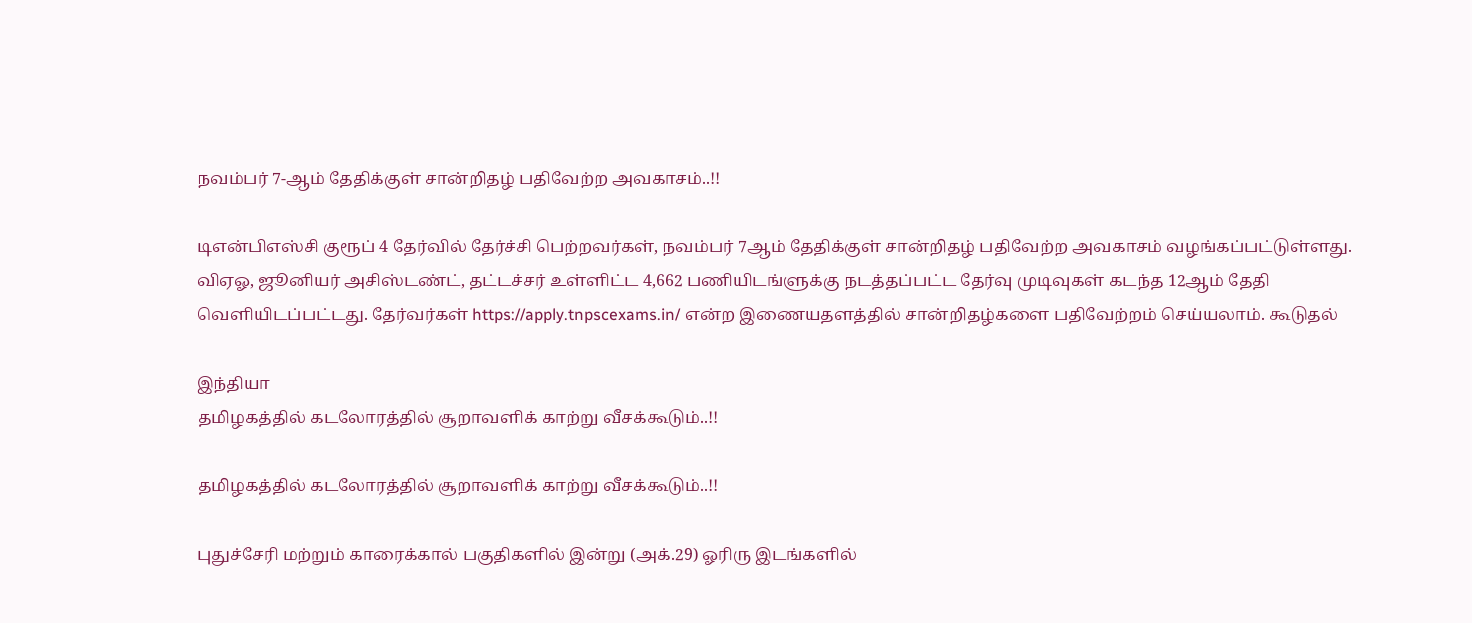நவம்பர் 7-ஆம் தேதிக்குள் சான்றிதழ் பதிவேற்ற அவகாசம்..!!

டிஎன்பிஎஸ்சி குரூப் 4 தேர்வில் தேர்ச்சி பெற்றவர்கள், நவம்பர் 7ஆம் தேதிக்குள் சான்றிதழ் பதிவேற்ற அவகாசம் வழங்கப்பட்டுள்ளது. விஏஓ, ஜூனியர் அசிஸ்டண்ட், தட்டச்சர் உள்ளிட்ட 4,662 பணியிடங்ளுக்கு நடத்தப்பட்ட தேர்வு முடிவுகள் கடந்த 12ஆம் தேதி வெளியிடப்பட்டது. தேர்வர்கள் https://apply.tnpscexams.in/ என்ற இணையதளத்தில் சான்றிதழ்களை பதிவேற்றம் செய்யலாம். கூடுதல்

இந்தியா
தமிழகத்தில் கடலோரத்தில் சூறாவளிக் காற்று வீசக்கூடும்..!!

தமிழகத்தில் கடலோரத்தில் சூறாவளிக் காற்று வீசக்கூடும்..!!

புதுச்சேரி மற்றும் காரைக்கால் பகுதிகளில் இன்று (அக்.29) ஓரிரு இடங்களில்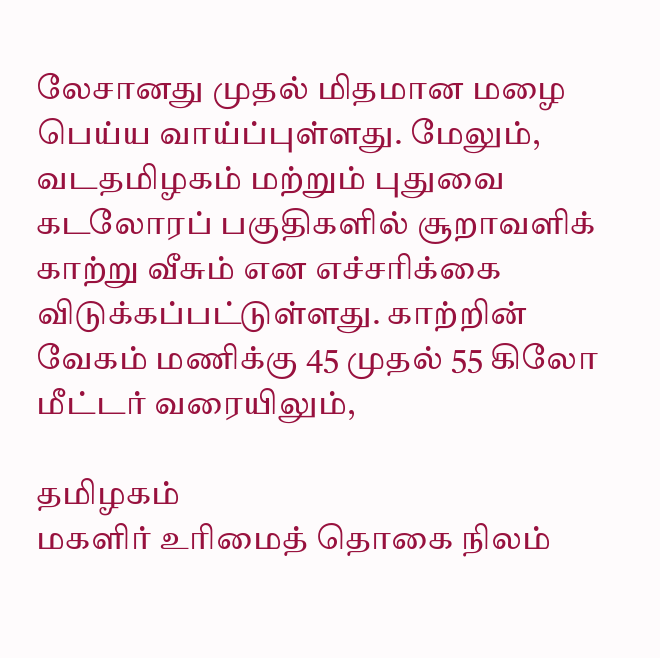லேசானது முதல் மிதமான மழை பெய்ய வாய்ப்புள்ளது. மேலும், வடதமிழகம் மற்றும் புதுவை கடலோரப் பகுதிகளில் சூறாவளிக் காற்று வீசும் என எச்சரிக்கை விடுக்கப்பட்டுள்ளது. காற்றின் வேகம் மணிக்கு 45 முதல் 55 கிலோ மீட்டர் வரையிலும்,

தமிழகம்
மகளிர் உரிமைத் தொகை நிலம்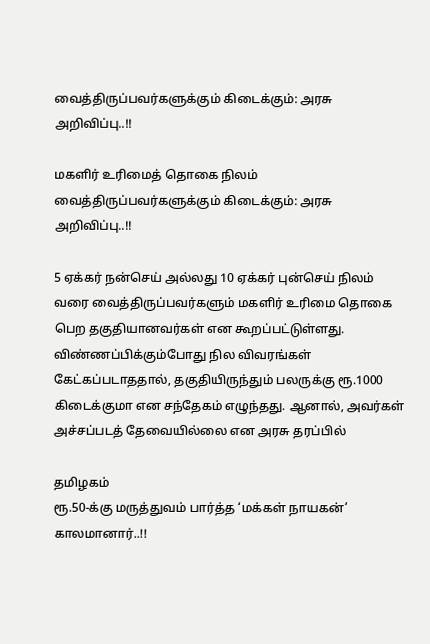வைத்திருப்பவர்களுக்கும் கிடைக்கும்: அரசு அறிவிப்பு..!!

மகளிர் உரிமைத் தொகை நிலம் வைத்திருப்பவர்களுக்கும் கிடைக்கும்: அரசு அறிவிப்பு..!!

5 ஏக்கர் நன்செய் அல்லது 10 ஏக்கர் புன்செய் நிலம் வரை வைத்திருப்பவர்களும் மகளிர் உரிமை தொகை பெற தகுதியானவர்கள் என கூறப்பட்டுள்ளது. விண்ணப்பிக்கும்போது நில விவரங்கள் கேட்கப்படாததால், தகுதியிருந்தும் பலருக்கு ரூ.1000 கிடைக்குமா என சந்தேகம் எழுந்தது. ஆனால், அவர்கள் அச்சப்படத் தேவையில்லை என அரசு தரப்பில்

தமிழகம்
ரூ.50-க்கு மருத்துவம் பார்த்த ‘மக்கள் நாயகன்’ காலமானார்..!!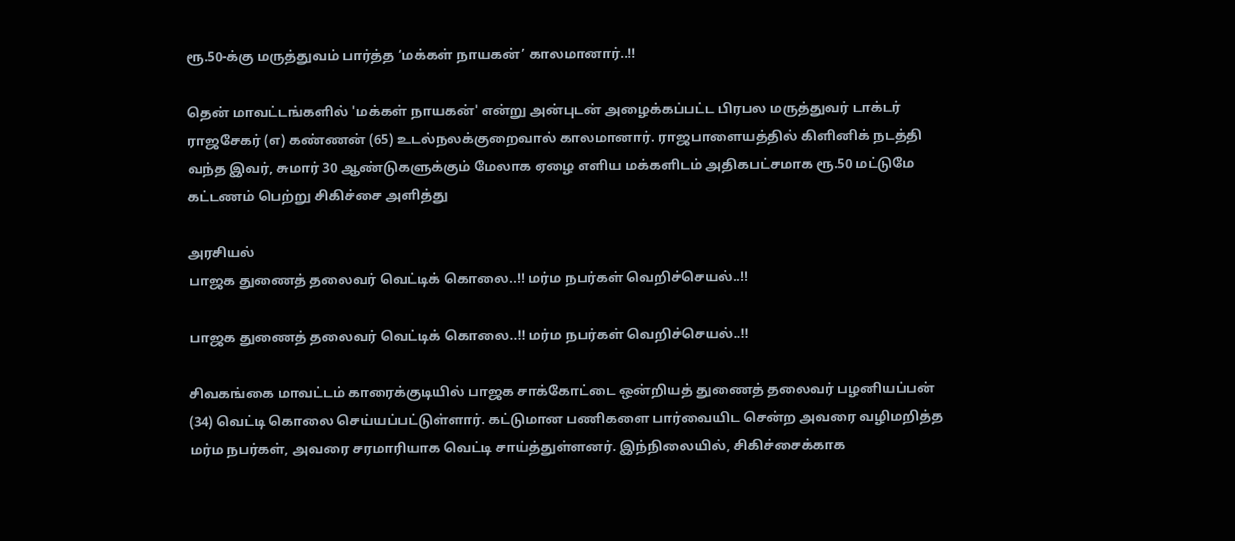ரூ.50-க்கு மருத்துவம் பார்த்த ‘மக்கள் நாயகன்’ காலமானார்..!!

தென் மாவட்டங்களில் 'மக்கள் நாயகன்' என்று அன்புடன் அழைக்கப்பட்ட பிரபல மருத்துவர் டாக்டர் ராஜசேகர் (எ) கண்ணன் (65) உடல்நலக்குறைவால் காலமானார். ராஜபாளையத்தில் கிளினிக் நடத்தி வந்த இவர், சுமார் 30 ஆண்டுகளுக்கும் மேலாக ஏழை எளிய மக்களிடம் அதிகபட்சமாக ரூ.50 மட்டுமே கட்டணம் பெற்று சிகிச்சை அளித்து

அரசியல்
பாஜக துணைத் தலைவர் வெட்டிக் கொலை..!! மர்ம நபர்கள் வெறிச்செயல்..!!

பாஜக துணைத் தலைவர் வெட்டிக் கொலை..!! மர்ம நபர்கள் வெறிச்செயல்..!!

சிவகங்கை மாவட்டம் காரைக்குடியில் பாஜக சாக்கோட்டை ஒன்றியத் துணைத் தலைவர் பழனியப்பன் (34) வெட்டி கொலை செய்யப்பட்டுள்ளார். கட்டுமான பணிகளை பார்வையிட சென்ற அவரை வழிமறித்த மர்ம நபர்கள், அவரை சரமாரியாக வெட்டி சாய்த்துள்ளனர். இந்நிலையில், சிகிச்சைக்காக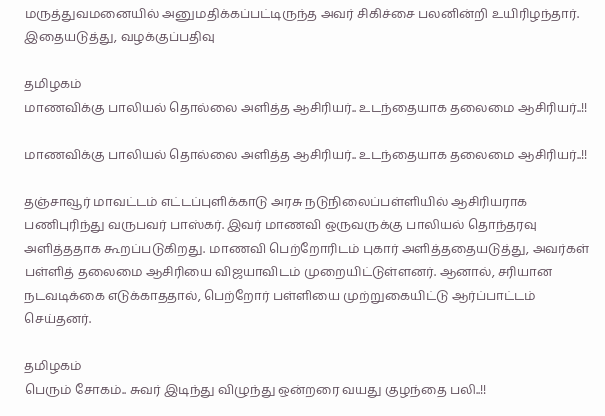மருத்துவமனையில் அனுமதிக்கப்பட்டிருந்த அவர் சிகிச்சை பலனின்றி உயிரிழந்தார். இதையடுத்து, வழக்குப்பதிவு

தமிழகம்
மாணவிக்கு பாலியல் தொல்லை அளித்த ஆசிரியர்.. உடந்தையாக தலைமை ஆசிரியர்..!!

மாணவிக்கு பாலியல் தொல்லை அளித்த ஆசிரியர்.. உடந்தையாக தலைமை ஆசிரியர்..!!

தஞ்சாவூர் மாவட்டம் எட்டப்புளிக்காடு அரசு நடுநிலைப்பள்ளியில் ஆசிரியராக பணிபுரிந்து வருபவர் பாஸ்கர். இவர் மாணவி ஒருவருக்கு பாலியல் தொந்தரவு அளித்ததாக கூறப்படுகிறது. மாணவி பெற்றோரிடம் புகார் அளித்ததையடுத்து, அவர்கள் பள்ளித் தலைமை ஆசிரியை விஜயாவிடம் முறையிட்டுள்ளனர். ஆனால், சரியான நடவடிக்கை எடுக்காததால், பெற்றோர் பள்ளியை முற்றுகையிட்டு ஆர்ப்பாட்டம் செய்தனர்.

தமிழகம்
பெரும் சோகம்.. சுவர் இடிந்து விழுந்து ஒன்றரை வயது குழந்தை பலி..!!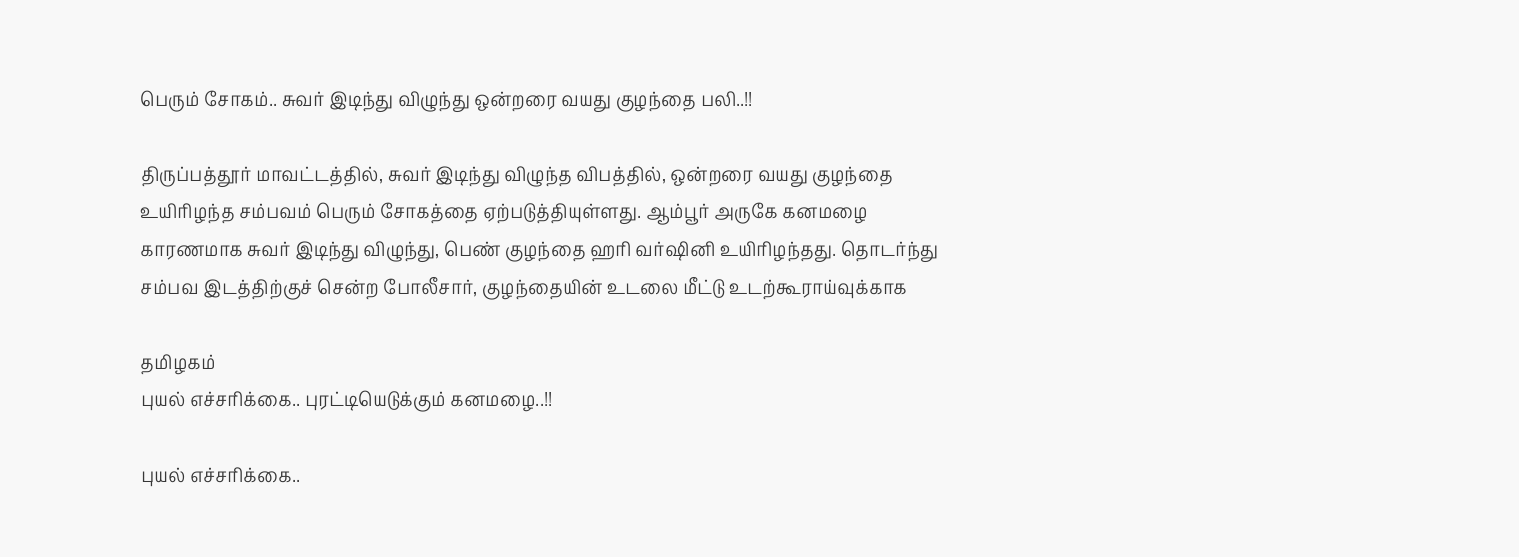பெரும் சோகம்.. சுவர் இடிந்து விழுந்து ஒன்றரை வயது குழந்தை பலி..!!

திருப்பத்தூர் மாவட்டத்தில், சுவர் இடிந்து விழுந்த விபத்தில், ஒன்றரை வயது குழந்தை உயிரிழந்த சம்பவம் பெரும் சோகத்தை ஏற்படுத்தியுள்ளது. ஆம்பூர் அருகே கனமழை காரணமாக சுவர் இடிந்து விழுந்து, பெண் குழந்தை ஹரி வர்ஷினி உயிரிழந்தது. தொடர்ந்து சம்பவ இடத்திற்குச் சென்ற போலீசார், குழந்தையின் உடலை மீட்டு உடற்கூராய்வுக்காக

தமிழகம்
புயல் எச்சரிக்கை.. புரட்டியெடுக்கும் கனமழை..!!

புயல் எச்சரிக்கை..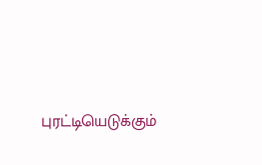புரட்டியெடுக்கும்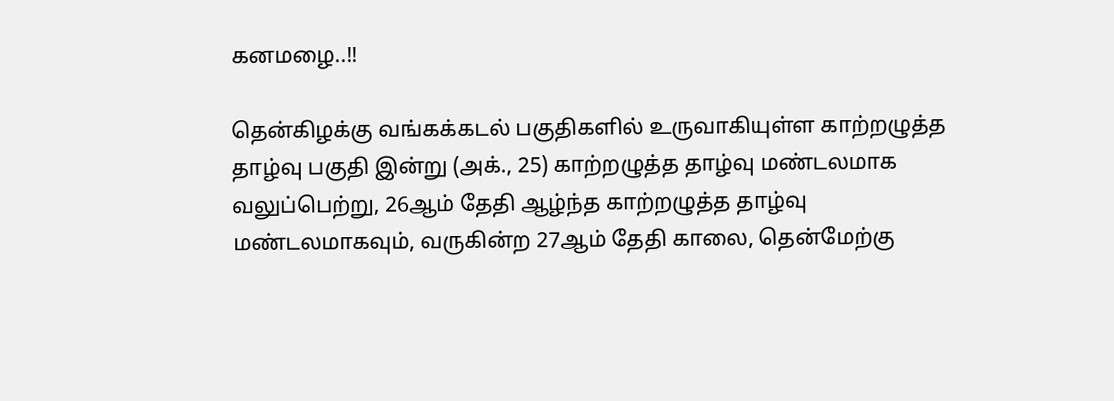கனமழை..!!

தென்கிழக்கு வங்கக்கடல் பகுதிகளில் உருவாகியுள்ள காற்றழுத்த தாழ்வு பகுதி இன்று (அக்., 25) காற்றழுத்த தாழ்வு மண்டலமாக வலுப்பெற்று, 26ஆம் தேதி ஆழ்ந்த காற்றழுத்த தாழ்வு மண்டலமாகவும், வருகின்ற 27ஆம் தேதி காலை, தென்மேற்கு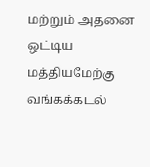மற்றும் அதனை ஒட்டிய மத்தியமேற்கு வங்கக்கடல்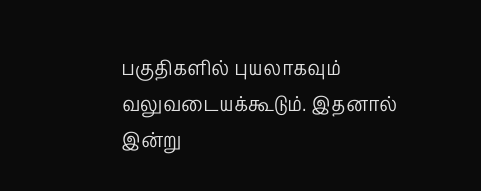பகுதிகளில் புயலாகவும் வலுவடையக்கூடும். இதனால் இன்று